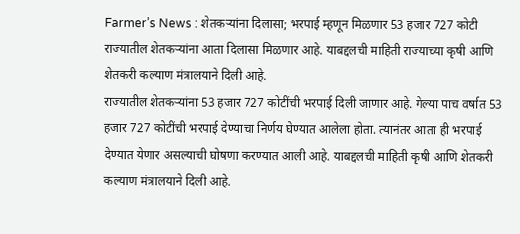Farmer’s News : शेतकऱ्यांना दिलासा; भरपाई म्हणून मिळणार 53 हजार 727 कोटी
राज्यातील शेतकऱ्यांना आता दिलासा मिळणार आहे. याबद्दलची माहिती राज्याच्या कृषी आणि शेतकरी कल्याण मंत्रालयाने दिली आहे.
राज्यातील शेतकऱ्यांना 53 हजार 727 कोटींची भरपाई दिली जाणार आहे. गेल्या पाच वर्षात 53 हजार 727 कोटींची भरपाई देण्याचा निर्णय घेण्यात आलेला होता. त्यानंतर आता ही भरपाई देण्यात येणार असल्याची घोषणा करण्यात आली आहे. याबद्दलची माहिती कृषी आणि शेतकरी कल्याण मंत्रालयाने दिली आहे.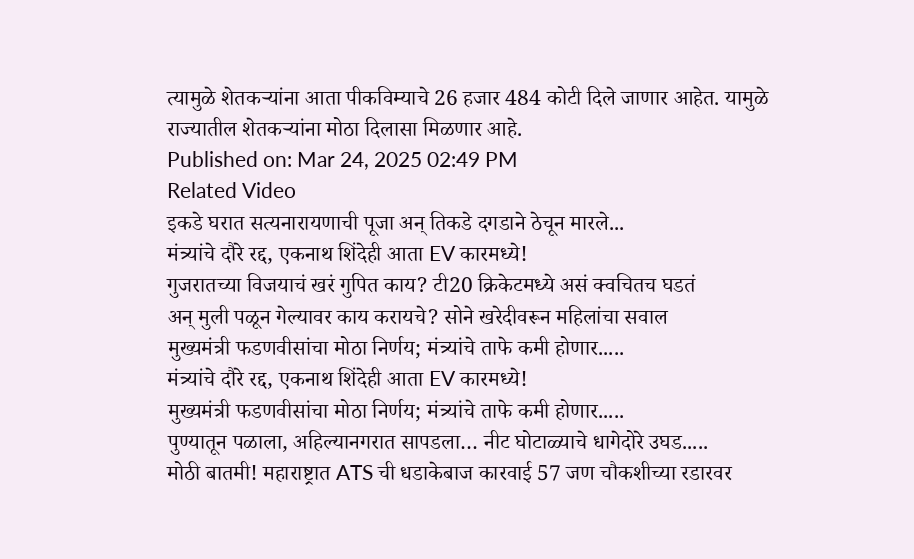त्यामुळे शेतकऱ्यांना आता पीकविम्याचे 26 हजार 484 कोटी दिले जाणार आहेत. यामुळे राज्यातील शेतकऱ्यांना मोठा दिलासा मिळणार आहे.
Published on: Mar 24, 2025 02:49 PM
Related Video
इकडे घरात सत्यनारायणाची पूजा अन् तिकडे दगडाने ठेचून मारले...
मंत्र्यांचे दौरे रद्द, एकनाथ शिंदेही आता EV कारमध्ये!
गुजरातच्या विजयाचं खरं गुपित काय? टी20 क्रिकेटमध्ये असं क्वचितच घडतं
अन् मुली पळून गेल्यावर काय करायचे? सोने खरेदीवरून महिलांचा सवाल
मुख्यमंत्री फडणवीसांचा मोठा निर्णय; मंत्र्यांचे ताफे कमी होणार.....
मंत्र्यांचे दौरे रद्द, एकनाथ शिंदेही आता EV कारमध्ये!
मुख्यमंत्री फडणवीसांचा मोठा निर्णय; मंत्र्यांचे ताफे कमी होणार.....
पुण्यातून पळाला, अहिल्यानगरात सापडला… नीट घोटाळ्याचे धागेदोरे उघड.....
मोठी बातमी! महाराष्ट्रात ATS ची धडाकेबाज कारवाई 57 जण चौकशीच्या रडारवर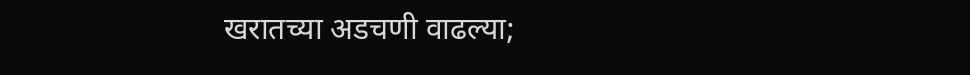खरातच्या अडचणी वाढल्या;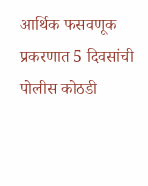आर्थिक फसवणूक प्रकरणात 5 दिवसांची पोलीस कोठडी